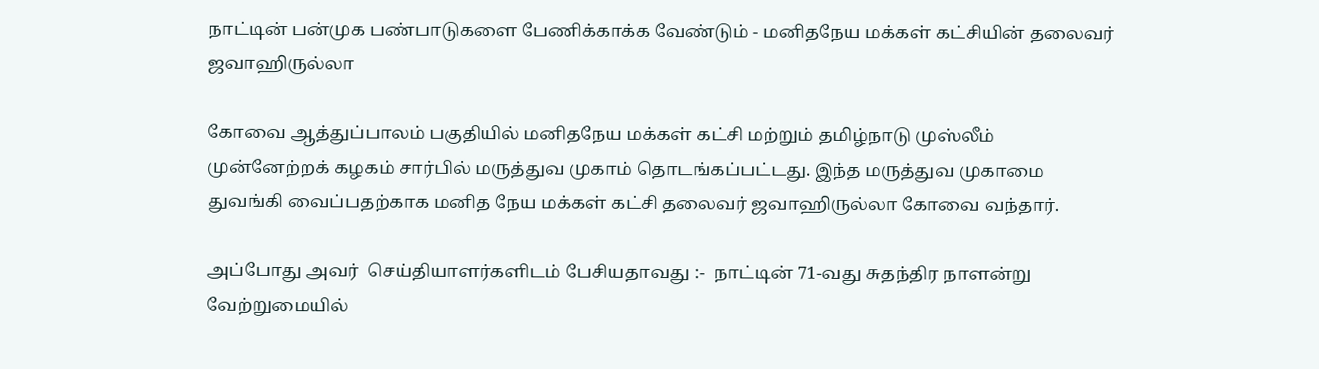நாட்டின் பன்முக பண்பாடுகளை பேணிக்காக்க வேண்டும் - மனிதநேய மக்கள் கட்சியின் தலைவர் ஜவாஹிருல்லா

கோவை ஆத்துப்பாலம் பகுதியில் மனிதநேய மக்கள் கட்சி மற்றும் தமிழ்நாடு முஸ்லீம் முன்னேற்றக் கழகம் சார்பில் மருத்துவ முகாம் தொடங்கப்பட்டது. இந்த மருத்துவ முகாமை துவங்கி வைப்பதற்காக மனித நேய மக்கள் கட்சி தலைவர் ஜவாஹிருல்லா கோவை வந்தார்.

அப்போது அவர்  செய்தியாளர்களிடம் பேசியதாவது :-  நாட்டின் 71-வது சுதந்திர நாளன்று வேற்றுமையில்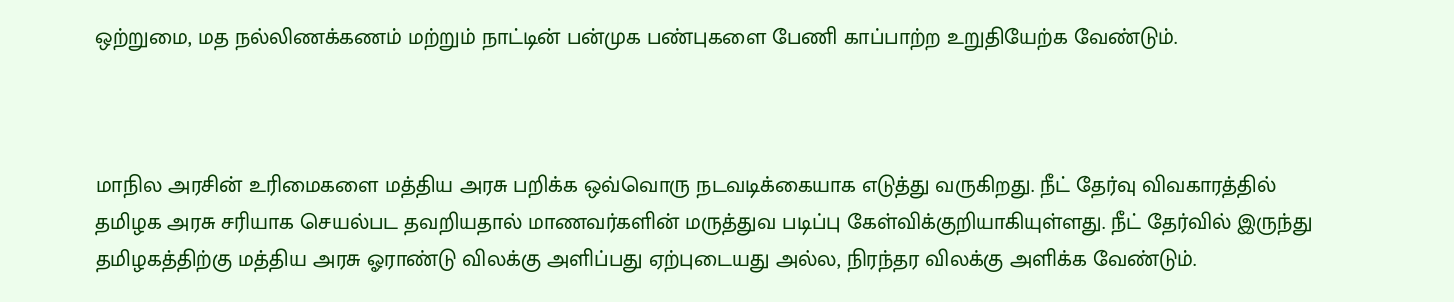ஒற்றுமை, மத நல்லிணக்கணம் மற்றும் நாட்டின் பன்முக பண்புகளை பேணி காப்பாற்ற உறுதியேற்க வேண்டும்.



மாநில அரசின் உரிமைகளை மத்திய அரசு பறிக்க ஒவ்வொரு நடவடிக்கையாக எடுத்து வருகிறது. நீட் தேர்வு விவகாரத்தில் தமிழக அரசு சரியாக செயல்பட தவறியதால் மாணவர்களின் மருத்துவ படிப்பு கேள்விக்குறியாகியுள்ளது. நீட் தேர்வில் இருந்து தமிழகத்திற்கு மத்திய அரசு ஓராண்டு விலக்கு அளிப்பது ஏற்புடையது அல்ல, நிரந்தர விலக்கு அளிக்க வேண்டும்.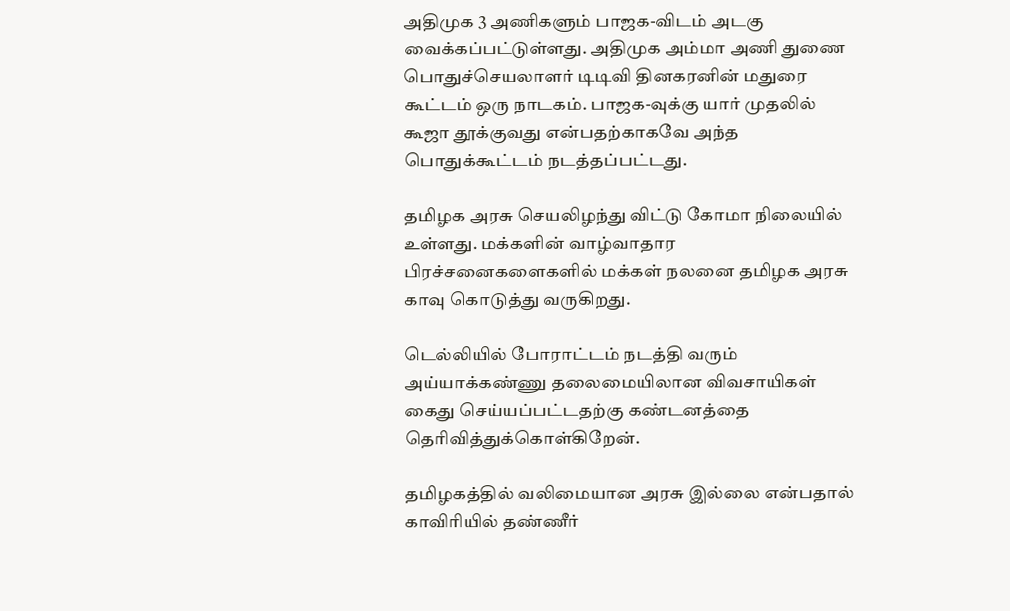அதிமுக 3 அணிகளும் பாஜக-விடம் அடகு வைக்கப்பட்டுள்ளது. அதிமுக அம்மா அணி துணை பொதுச்செயலாளர் டிடிவி தினகரனின் மதுரை கூட்டம் ஒரு நாடகம். பாஜக-வுக்கு யார் முதலில் கூஜா தூக்குவது என்பதற்காகவே அந்த பொதுக்கூட்டம் நடத்தப்பட்டது.

தமிழக அரசு செயலிழந்து விட்டு கோமா நிலையில் உள்ளது. மக்களின் வாழ்வாதார பிரச்சனைகளைகளில் மக்கள் நலனை தமிழக அரசு காவு கொடுத்து வருகிறது.

டெல்லியில் போராட்டம் நடத்தி வரும் அய்யாக்கண்ணு தலைமையிலான விவசாயிகள் கைது செய்யப்பட்டதற்கு கண்டனத்தை தெரிவித்துக்கொள்கிறேன்.

தமிழகத்தில் வலிமையான அரசு இல்லை என்பதால் காவிரியில் தண்ணீர்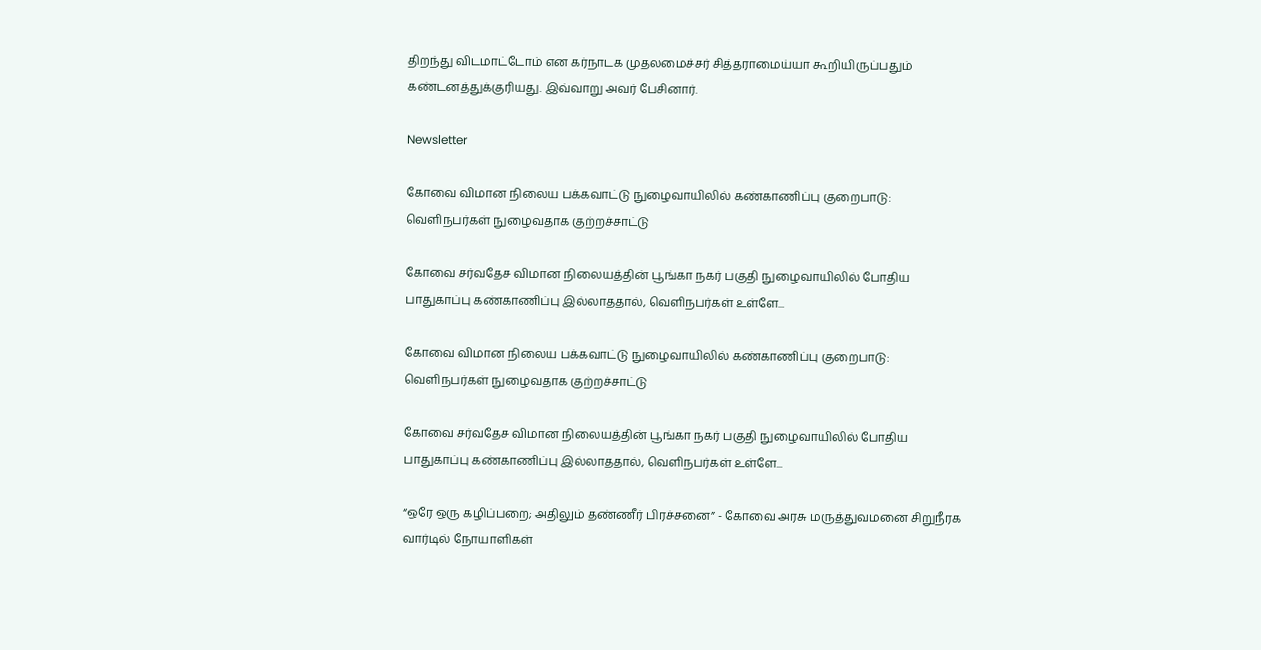திறந்து விடமாட்டோம் என கர்நாடக முதலமைச்சர் சித்தராமைய்யா கூறியிருப்பதும் கண்டனத்துக்குரியது. இவ்வாறு அவர் பேசினார்.

Newsletter

கோவை விமான நிலைய பக்கவாட்டு நுழைவாயிலில் கண்காணிப்பு குறைபாடு: வெளிநபர்கள் நுழைவதாக குற்றச்சாட்டு

கோவை சர்வதேச விமான நிலையத்தின் பூங்கா நகர் பகுதி நுழைவாயிலில் போதிய பாதுகாப்பு கண்காணிப்பு இல்லாததால், வெளிநபர்கள் உள்ளே...

கோவை விமான நிலைய பக்கவாட்டு நுழைவாயிலில் கண்காணிப்பு குறைபாடு: வெளிநபர்கள் நுழைவதாக குற்றச்சாட்டு

கோவை சர்வதேச விமான நிலையத்தின் பூங்கா நகர் பகுதி நுழைவாயிலில் போதிய பாதுகாப்பு கண்காணிப்பு இல்லாததால், வெளிநபர்கள் உள்ளே...

“ஒரே ஒரு கழிப்பறை; அதிலும் தண்ணீர் பிரச்சனை” - கோவை அரசு மருத்துவமனை சிறுநீரக வார்டில் நோயாளிகள்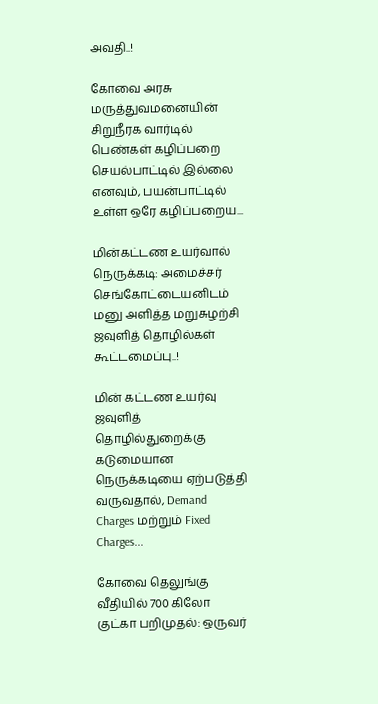அவதி..!

கோவை அரசு மருத்துவமனையின் சிறுநீரக வார்டில் பெண்கள் கழிப்பறை செயல்பாட்டில் இல்லை எனவும், பயன்பாட்டில் உள்ள ஒரே கழிப்பறைய...

மின்கட்டண உயர்வால் நெருக்கடி: அமைச்சர் செங்கோட்டையனிடம் மனு அளித்த மறுசுழற்சி ஜவுளித் தொழில்கள் கூட்டமைப்பு..!

மின் கட்டண உயர்வு ஜவுளித் தொழில்துறைக்கு கடுமையான நெருக்கடியை ஏற்படுத்தி வருவதால், Demand Charges மற்றும் Fixed Charges...

கோவை தெலுங்கு வீதியில் 700 கிலோ குட்கா பறிமுதல்: ஒருவர்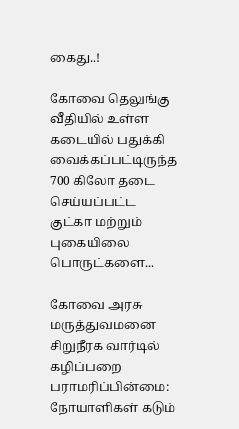கைது..!

கோவை தெலுங்கு வீதியில் உள்ள கடையில் பதுக்கி வைக்கப்பட்டிருந்த 700 கிலோ தடை செய்யப்பட்ட குட்கா மற்றும் புகையிலை பொருட்களை...

கோவை அரசு மருத்துவமனை சிறுநீரக வார்டில் கழிப்பறை பராமரிப்பின்மை: நோயாளிகள் கடும்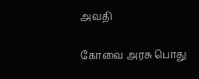அவதி

கோவை அரசு பொது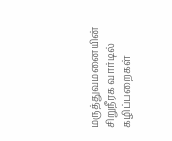மருத்துவமனையின் சிறுநீரக வார்டில் கழிப்பறைகள்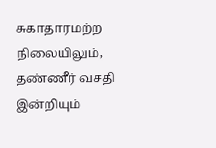சுகாதாரமற்ற நிலையிலும், தண்ணீர் வசதி இன்றியும்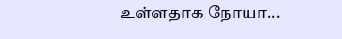உள்ளதாக நோயா...